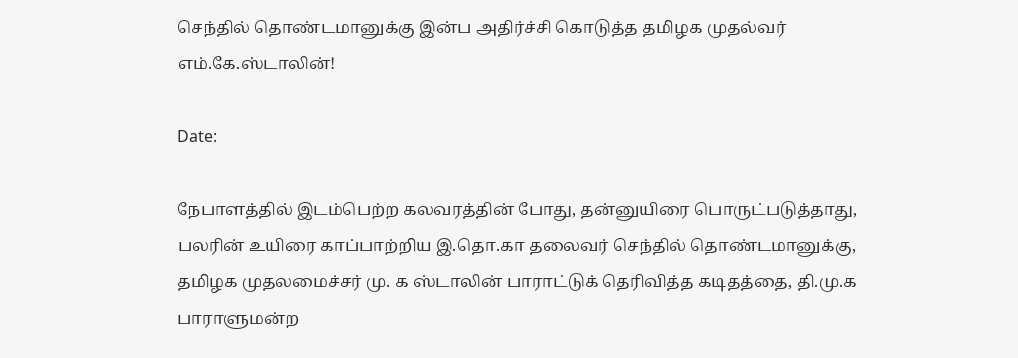செந்தில் தொண்டமானுக்கு இன்ப அதிர்ச்சி கொடுத்த தமிழக முதல்வர் எம்.கே.ஸ்டாலின்!

Date:

நேபாளத்தில் இடம்பெற்ற கலவரத்தின் போது, தன்னுயிரை பொருட்படுத்தாது, பலரின் உயிரை காப்பாற்றிய இ.தொ.கா தலைவர் செந்தில் தொண்டமானுக்கு, தமிழக முதலமைச்சர் மு. க ஸ்டாலின் பாராட்டுக் தெரிவித்த கடிதத்தை, தி.மு.க பாராளுமன்ற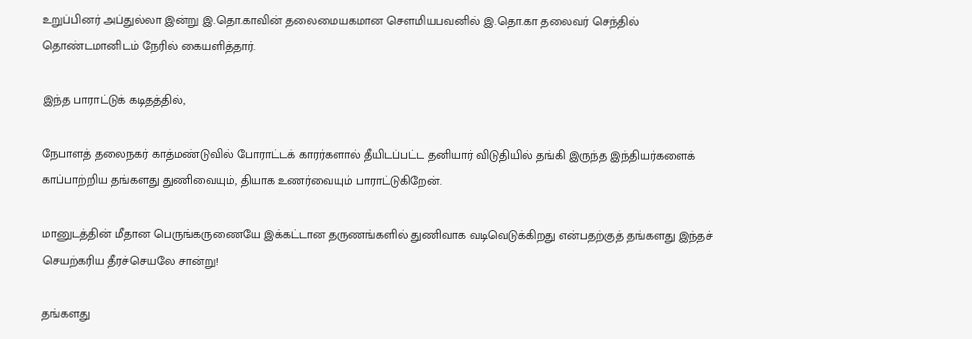உறுப்பினர் அப்துல்லா இன்று இ.தொ.காவின் தலைமையகமான சௌமியபவனில் இ.தொ.கா தலைவர் செந்தில் தொண்டமானிடம் நேரில் கையளித்தார்.

இந்த பாராட்டுக் கடிதத்தில்,

நேபாளத் தலைநகர் காத்மண்டுவில் போராட்டக் காரர்களால் தீயிடப்பட்ட தனியார் விடுதியில் தங்கி இருந்த இந்தியர்களைக் காப்பாற்றிய தங்களது துணிவையும், தியாக உணர்வையும் பாராட்டுகிறேன்.

மானுடத்தின் மீதான பெருங்கருணையே இக்கட்டான தருணங்களில் துணிவாக வடிவெடுக்கிறது என்பதற்குத் தங்களது இந்தச் செயற்கரிய தீரச்செயலே சான்று!

தங்களது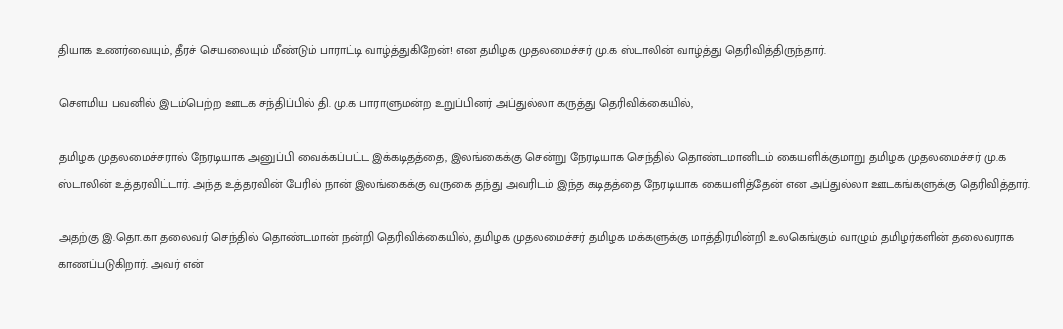தியாக உணர்வையும், தீரச் செயலையும் மீண்டும் பாராட்டி வாழ்த்துகிறேன்! என தமிழக முதலமைச்சர் மு.க ஸ்டாலின் வாழ்த்து தெரிவித்திருந்தார்.

சௌமிய பவனில் இடம்பெற்ற ஊடக சந்திப்பில் தி. மு.க பாராளுமன்ற உறுப்பினர் அப்துல்லா கருத்து தெரிவிக்கையில்,

தமிழக முதலமைச்சரால் நேரடியாக அனுப்பி வைக்கப்பட்ட இக்கடிதத்தை, இலங்கைக்கு சென்று நேரடியாக செந்தில் தொண்டமானிடம் கையளிக்குமாறு தமிழக முதலமைச்சர் மு.க ஸ்டாலின் உத்தரவிட்டார். அந்த உத்தரவின் பேரில் நான் இலங்கைக்கு வருகை தந்து அவரிடம் இந்த கடிதத்தை நேரடியாக கையளித்தேன் என அப்துல்லா ஊடகங்களுக்கு தெரிவித்தார்.

அதற்கு இ.தொ.கா தலைவர் செந்தில் தொண்டமான் நன்றி தெரிவிக்கையில், தமிழக முதலமைச்சர் தமிழக மக்களுக்கு மாத்திரமின்றி உலகெங்கும் வாழும் தமிழர்களின் தலைவராக காணப்படுகிறார். அவர் என்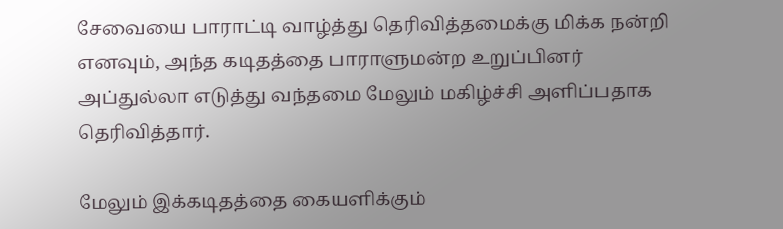சேவையை பாராட்டி வாழ்த்து தெரிவித்தமைக்கு மிக்க நன்றி எனவும், அந்த கடிதத்தை பாராளுமன்ற உறுப்பினர் அப்துல்லா எடுத்து வந்தமை மேலும் மகிழ்ச்சி அளிப்பதாக தெரிவித்தார்.

மேலும் இக்கடிதத்தை கையளிக்கும்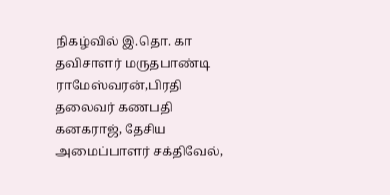நிகழ்வில் இ.தொ. கா தவிசாளர் மருதபாண்டி ராமேஸ்வரன்,பிரதி தலைவர் கணபதி கனகராஜ், தேசிய அமைப்பாளர் சக்திவேல்,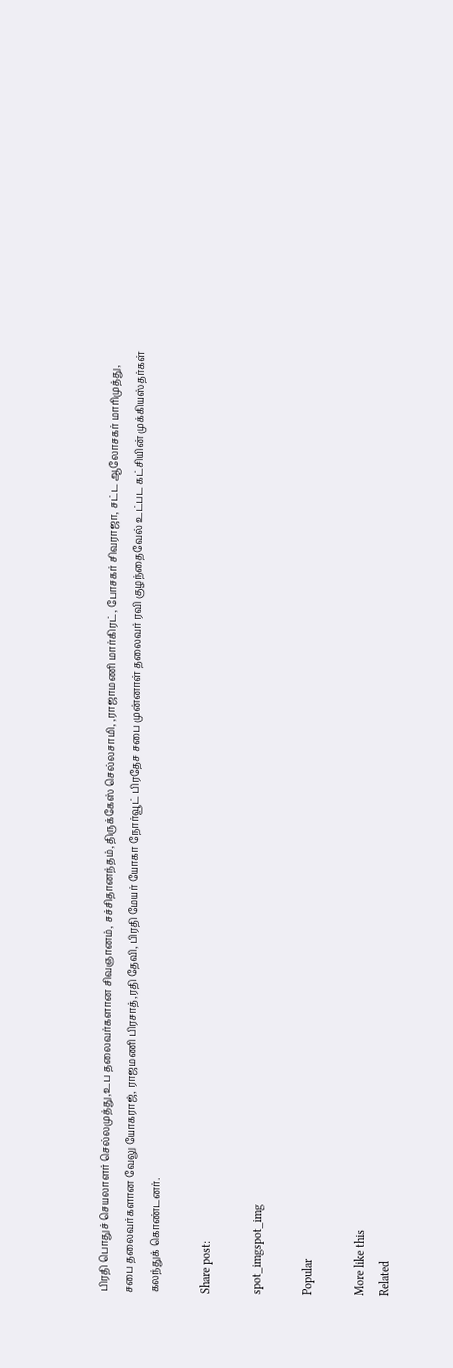பிரதி பொதுச் செயலாளர் செல்லமுத்து,உப தலைவர்களான சிவஞானம், சச்சிதானந்தம்,திருக்கேஸ் செல்லசாமி, ,ராஜாமணி மார்கிரட், போசகர் சிவராஜா, சட்ட ஆலோசகர் மாரிமுத்து, சபை தலைவர்களான வேலு யோகராஜ், ராஜமணி பிரசாத்,ரதி தேவி, பிரதி மேயர் யோகா நோர்வூட் பிரதேச சபை முன்னாள் தலைவர் ரவி குழந்தைவேல் உட்பட கட்சியின் முக்கியஸ்தர்கள் கலந்துக் கொண்டனர்.

Share post:

spot_imgspot_img

Popular

More like this
Related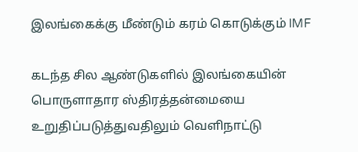இலங்கைக்கு மீண்டும் கரம் கொடுக்கும் IMF

கடந்த சில ஆண்டுகளில் இலங்கையின் பொருளாதார ஸ்திரத்தன்மையை உறுதிப்படுத்துவதிலும் வெளிநாட்டு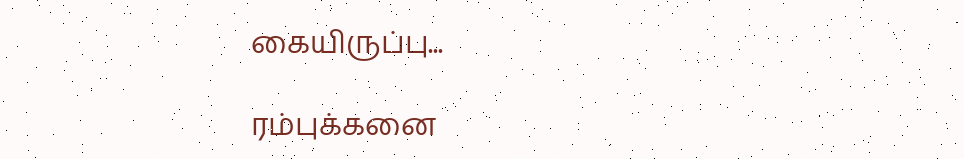கையிருப்பு...

ரம்புக்கனை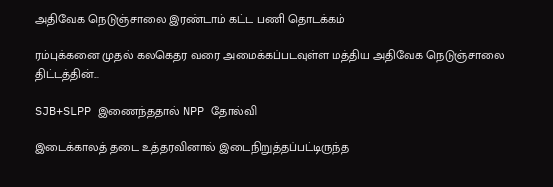அதிவேக நெடுஞ்சாலை இரண்டாம் கட்ட பணி தொடக்கம்

ரம்புக்கனை முதல் கலகெதர வரை அமைக்கப்படவுள்ள மத்திய அதிவேக நெடுஞ்சாலை திட்டத்தின்...

SJB+SLPP இணைந்ததால் NPP தோல்வி

இடைக்காலத் தடை உத்தரவினால் இடைநிறுத்தப்பட்டிருந்த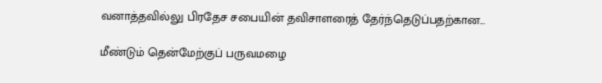வனாத்தவில்லு பிரதேச சபையின் தவிசாளரைத் தேர்ந்தெடுப்பதற்கான...

மீண்டும் தென்மேற்குப் பருவமழை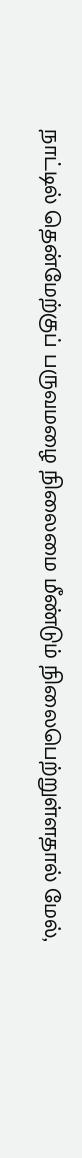நாட்டில் தென்மேற்குப் பருவமழை நிலைமை மீண்டும் நிலைபெற்றுள்ளதால் மேல்,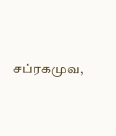சப்ரகமுவ,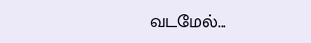வடமேல்...